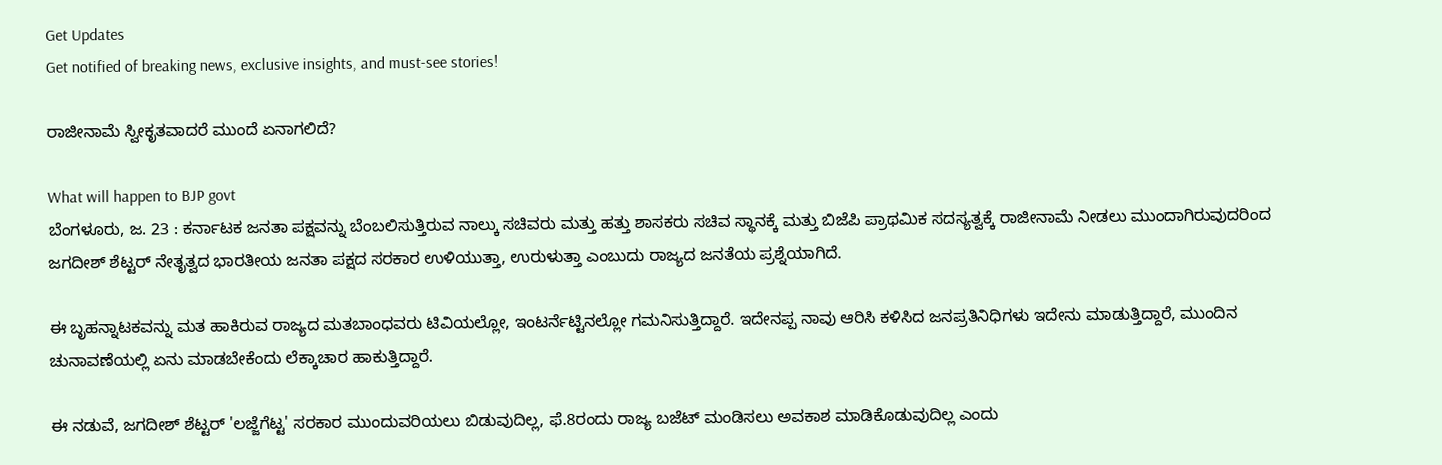Get Updates
Get notified of breaking news, exclusive insights, and must-see stories!

ರಾಜೀನಾಮೆ ಸ್ವೀಕೃತವಾದರೆ ಮುಂದೆ ಏನಾಗಲಿದೆ?

What will happen to BJP govt
ಬೆಂಗಳೂರು, ಜ. 23 : ಕರ್ನಾಟಕ ಜನತಾ ಪಕ್ಷವನ್ನು ಬೆಂಬಲಿಸುತ್ತಿರುವ ನಾಲ್ಕು ಸಚಿವರು ಮತ್ತು ಹತ್ತು ಶಾಸಕರು ಸಚಿವ ಸ್ಥಾನಕ್ಕೆ ಮತ್ತು ಬಿಜೆಪಿ ಪ್ರಾಥಮಿಕ ಸದಸ್ಯತ್ವಕ್ಕೆ ರಾಜೀನಾಮೆ ನೀಡಲು ಮುಂದಾಗಿರುವುದರಿಂದ ಜಗದೀಶ್ ಶೆಟ್ಟರ್ ನೇತೃತ್ವದ ಭಾರತೀಯ ಜನತಾ ಪಕ್ಷದ ಸರಕಾರ ಉಳಿಯುತ್ತಾ, ಉರುಳುತ್ತಾ ಎಂಬುದು ರಾಜ್ಯದ ಜನತೆಯ ಪ್ರಶ್ನೆಯಾಗಿದೆ.

ಈ ಬೃಹನ್ನಾಟಕವನ್ನು ಮತ ಹಾಕಿರುವ ರಾಜ್ಯದ ಮತಬಾಂಧವರು ಟಿವಿಯಲ್ಲೋ, ಇಂಟರ್ನೆಟ್ಟಿನಲ್ಲೋ ಗಮನಿಸುತ್ತಿದ್ದಾರೆ. ಇದೇನಪ್ಪ ನಾವು ಆರಿಸಿ ಕಳಿಸಿದ ಜನಪ್ರತಿನಿಧಿಗಳು ಇದೇನು ಮಾಡುತ್ತಿದ್ದಾರೆ, ಮುಂದಿನ ಚುನಾವಣೆಯಲ್ಲಿ ಏನು ಮಾಡಬೇಕೆಂದು ಲೆಕ್ಕಾಚಾರ ಹಾಕುತ್ತಿದ್ದಾರೆ.

ಈ ನಡುವೆ, ಜಗದೀಶ್ ಶೆಟ್ಟರ್ 'ಲಜ್ಜೆಗೆಟ್ಟ' ಸರಕಾರ ಮುಂದುವರಿಯಲು ಬಿಡುವುದಿಲ್ಲ, ಫೆ.8ರಂದು ರಾಜ್ಯ ಬಜೆಟ್ ಮಂಡಿಸಲು ಅವಕಾಶ ಮಾಡಿಕೊಡುವುದಿಲ್ಲ ಎಂದು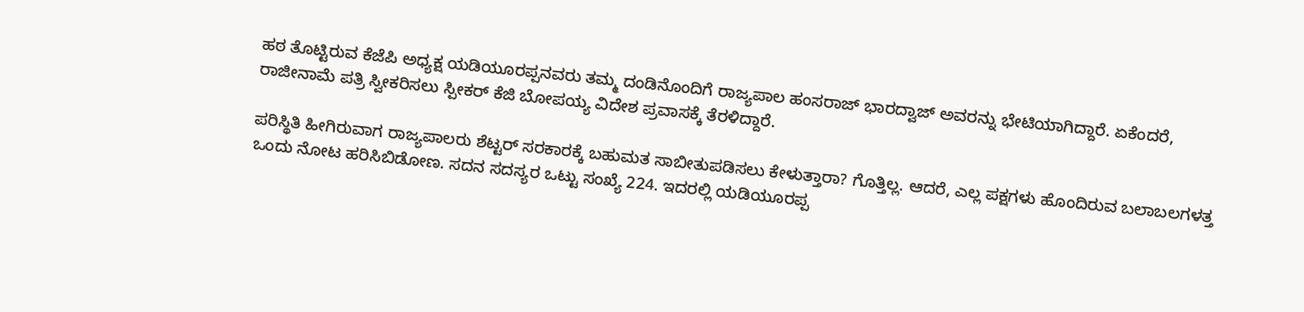ಹಠ ತೊಟ್ಟಿರುವ ಕೆಜೆಪಿ ಅಧ್ಯಕ್ಷ ಯಡಿಯೂರಪ್ಪನವರು ತಮ್ಮ ದಂಡಿನೊಂದಿಗೆ ರಾಜ್ಯಪಾಲ ಹಂಸರಾಜ್ ಭಾರದ್ವಾಜ್ ಅವರನ್ನು ಭೇಟಿಯಾಗಿದ್ದಾರೆ. ಏಕೆಂದರೆ, ರಾಜೀನಾಮೆ ಪತ್ರಿ ಸ್ವೀಕರಿಸಲು ಸ್ಪೀಕರ್ ಕೆಜಿ ಬೋಪಯ್ಯ ವಿದೇಶ ಪ್ರವಾಸಕ್ಕೆ ತೆರಳಿದ್ದಾರೆ.

ಪರಿಸ್ಥಿತಿ ಹೀಗಿರುವಾಗ ರಾಜ್ಯಪಾಲರು ಶೆಟ್ಟರ್ ಸರಕಾರಕ್ಕೆ ಬಹುಮತ ಸಾಬೀತುಪಡಿಸಲು ಕೇಳುತ್ತಾರಾ? ಗೊತ್ತಿಲ್ಲ. ಆದರೆ, ಎಲ್ಲ ಪಕ್ಷಗಳು ಹೊಂದಿರುವ ಬಲಾಬಲಗಳತ್ತ ಒಂದು ನೋಟ ಹರಿಸಿಬಿಡೋಣ. ಸದನ ಸದಸ್ಯರ ಒಟ್ಟು ಸಂಖ್ಯೆ 224. ಇದರಲ್ಲಿ ಯಡಿಯೂರಪ್ಪ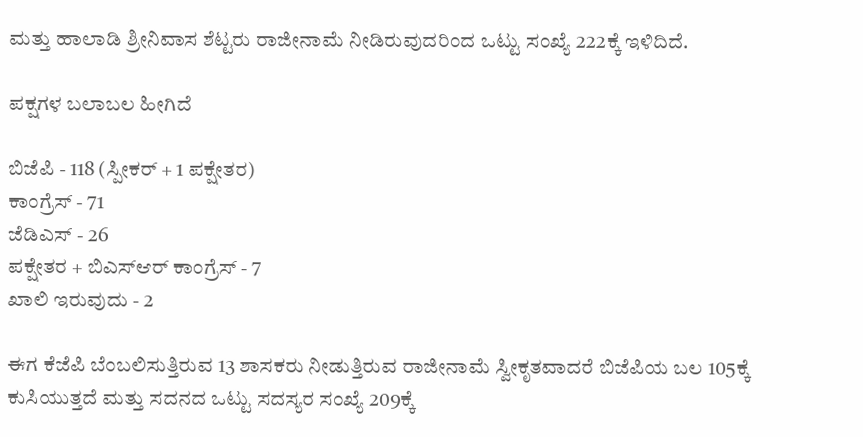ಮತ್ತು ಹಾಲಾಡಿ ಶ್ರೀನಿವಾಸ ಶೆಟ್ಟರು ರಾಜೀನಾಮೆ ನೀಡಿರುವುದರಿಂದ ಒಟ್ಟು ಸಂಖ್ಯೆ 222ಕ್ಕೆ ಇಳಿದಿದೆ.

ಪಕ್ಷಗಳ ಬಲಾಬಲ ಹೀಗಿದೆ

ಬಿಜೆಪಿ - 118 (ಸ್ಪೀಕರ್ + 1 ಪಕ್ಷೇತರ)
ಕಾಂಗ್ರೆಸ್ - 71
ಜೆಡಿಎಸ್ - 26
ಪಕ್ಷೇತರ + ಬಿಎಸ್ಆರ್ ಕಾಂಗ್ರೆಸ್ - 7
ಖಾಲಿ ಇರುವುದು - 2

ಈಗ ಕೆಜೆಪಿ ಬೆಂಬಲಿಸುತ್ತಿರುವ 13 ಶಾಸಕರು ನೀಡುತ್ತಿರುವ ರಾಜೀನಾಮೆ ಸ್ವೀಕೃತವಾದರೆ ಬಿಜೆಪಿಯ ಬಲ 105ಕ್ಕೆ ಕುಸಿಯುತ್ತದೆ ಮತ್ತು ಸದನದ ಒಟ್ಟು ಸದಸ್ಯರ ಸಂಖ್ಯೆ 209ಕ್ಕೆ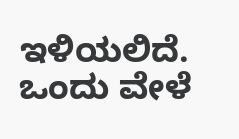ಇಳಿಯಲಿದೆ. ಒಂದು ವೇಳೆ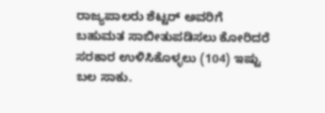ರಾಜ್ಯಪಾಲರು ಶೆಟ್ಟರ್ ಅವರಿಗೆ ಬಹುಮತ ಸಾಬೀತುಪಡಿಸಲು ಕೋರಿದರೆ ಸರಕಾರ ಉಳಿಸಿಕೊಳ್ಳಲು (104) ಇಷ್ಟು ಬಲ ಸಾಕು.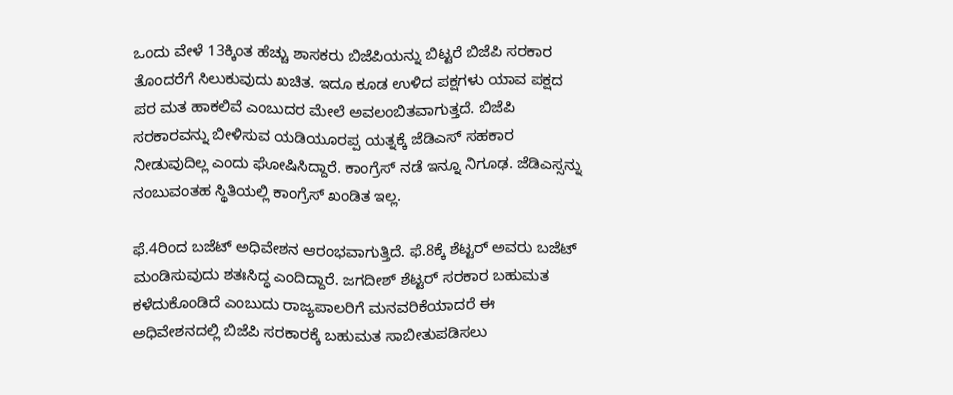ಒಂದು ವೇಳೆ 13ಕ್ಕಿಂತ ಹೆಚ್ಚು ಶಾಸಕರು ಬಿಜೆಪಿಯನ್ನು ಬಿಟ್ಟರೆ ಬಿಜೆಪಿ ಸರಕಾರ ತೊಂದರೆಗೆ ಸಿಲುಕುವುದು ಖಚಿತ. ಇದೂ ಕೂಡ ಉಳಿದ ಪಕ್ಷಗಳು ಯಾವ ಪಕ್ಷದ ಪರ ಮತ ಹಾಕಲಿವೆ ಎಂಬುದರ ಮೇಲೆ ಅವಲಂಬಿತವಾಗುತ್ತದೆ. ಬಿಜೆಪಿ ಸರಕಾರವನ್ನು ಬೀಳಿಸುವ ಯಡಿಯೂರಪ್ಪ ಯತ್ನಕ್ಕೆ ಜೆಡಿಎಸ್ ಸಹಕಾರ ನೀಡುವುದಿಲ್ಲ ಎಂದು ಘೋಷಿಸಿದ್ದಾರೆ. ಕಾಂಗ್ರೆಸ್ ನಡೆ ಇನ್ನೂ ನಿಗೂಢ. ಜೆಡಿಎಸ್ಸನ್ನು ನಂಬುವಂತಹ ಸ್ಥಿತಿಯಲ್ಲಿ ಕಾಂಗ್ರೆಸ್ ಖಂಡಿತ ಇಲ್ಲ.

ಫೆ.4ರಿಂದ ಬಜೆಟ್ ಅಧಿವೇಶನ ಆರಂಭವಾಗುತ್ತಿದೆ. ಫೆ.8ಕ್ಕೆ ಶೆಟ್ಟರ್ ಅವರು ಬಜೆಟ್ ಮಂಡಿಸುವುದು ಶತಃಸಿದ್ಧ ಎಂದಿದ್ದಾರೆ. ಜಗದೀಶ್ ಶೆಟ್ಟರ್ ಸರಕಾರ ಬಹುಮತ ಕಳೆದುಕೊಂಡಿದೆ ಎಂಬುದು ರಾಜ್ಯಪಾಲರಿಗೆ ಮನವರಿಕೆಯಾದರೆ ಈ ಅಧಿವೇಶನದಲ್ಲಿ ಬಿಜೆಪಿ ಸರಕಾರಕ್ಕೆ ಬಹುಮತ ಸಾಬೀತುಪಡಿಸಲು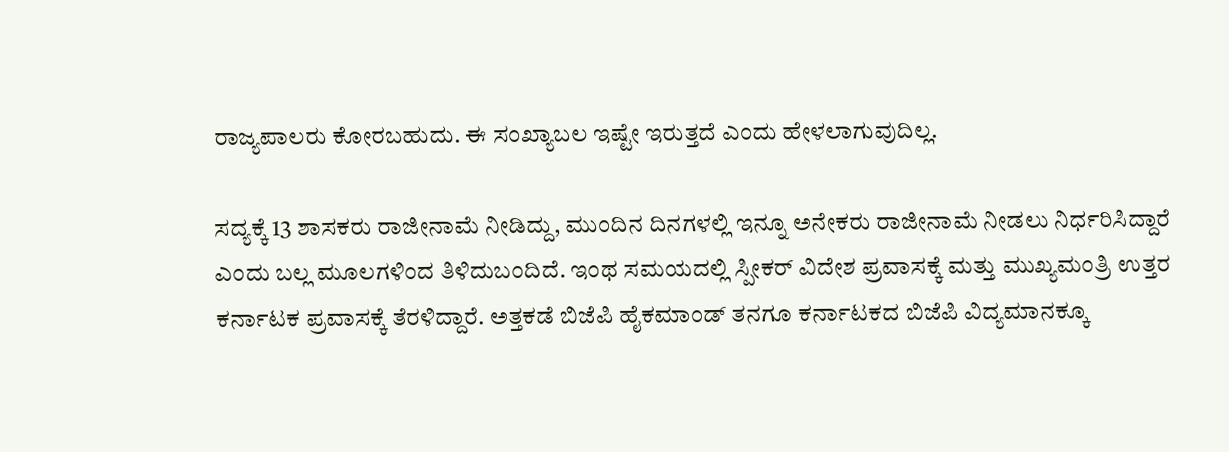ರಾಜ್ಯಪಾಲರು ಕೋರಬಹುದು. ಈ ಸಂಖ್ಯಾಬಲ ಇಷ್ಟೇ ಇರುತ್ತದೆ ಎಂದು ಹೇಳಲಾಗುವುದಿಲ್ಲ.

ಸದ್ಯಕ್ಕೆ 13 ಶಾಸಕರು ರಾಜೀನಾಮೆ ನೀಡಿದ್ದು, ಮುಂದಿನ ದಿನಗಳಲ್ಲಿ ಇನ್ನೂ ಅನೇಕರು ರಾಜೀನಾಮೆ ನೀಡಲು ನಿರ್ಧರಿಸಿದ್ದಾರೆ ಎಂದು ಬಲ್ಲ ಮೂಲಗಳಿಂದ ತಿಳಿದುಬಂದಿದೆ. ಇಂಥ ಸಮಯದಲ್ಲಿ ಸ್ಪೀಕರ್ ವಿದೇಶ ಪ್ರವಾಸಕ್ಕೆ ಮತ್ತು ಮುಖ್ಯಮಂತ್ರಿ ಉತ್ತರ ಕರ್ನಾಟಕ ಪ್ರವಾಸಕ್ಕೆ ತೆರಳಿದ್ದಾರೆ. ಅತ್ತಕಡೆ ಬಿಜೆಪಿ ಹೈಕಮಾಂಡ್ ತನಗೂ ಕರ್ನಾಟಕದ ಬಿಜೆಪಿ ವಿದ್ಯಮಾನಕ್ಕೂ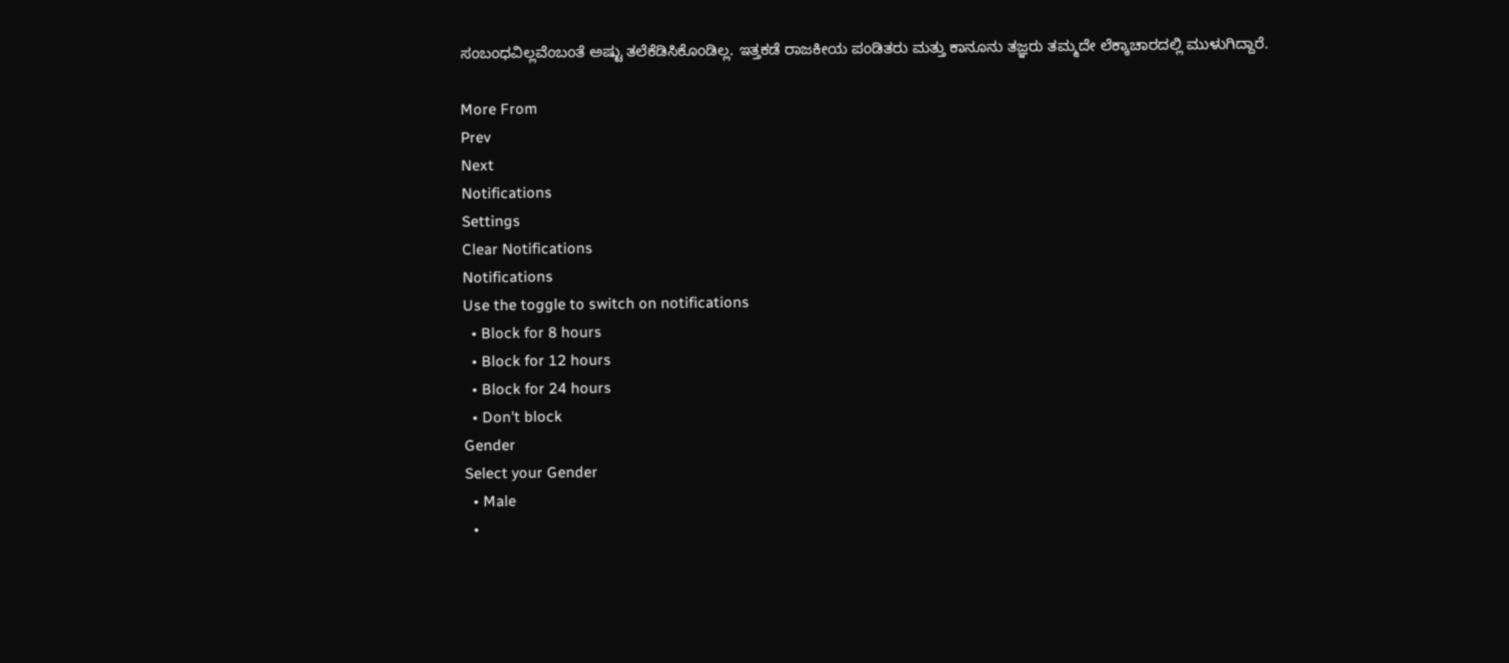ಸಂಬಂಧವಿಲ್ಲವೆಂಬಂತೆ ಅಷ್ಟು ತಲೆಕೆಡಿಸಿಕೊಂಡಿಲ್ಲ. ಇತ್ತಕಡೆ ರಾಜಕೀಯ ಪಂಡಿತರು ಮತ್ತು ಕಾನೂನು ತಜ್ಞರು ತಮ್ಮದೇ ಲೆಕ್ಕಾಚಾರದಲ್ಲಿ ಮುಳುಗಿದ್ದಾರೆ.

More From
Prev
Next
Notifications
Settings
Clear Notifications
Notifications
Use the toggle to switch on notifications
  • Block for 8 hours
  • Block for 12 hours
  • Block for 24 hours
  • Don't block
Gender
Select your Gender
  • Male
  •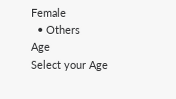Female
  • Others
Age
Select your Age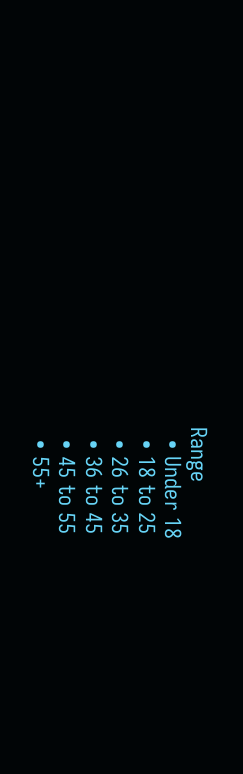Range
  • Under 18
  • 18 to 25
  • 26 to 35
  • 36 to 45
  • 45 to 55
  • 55+